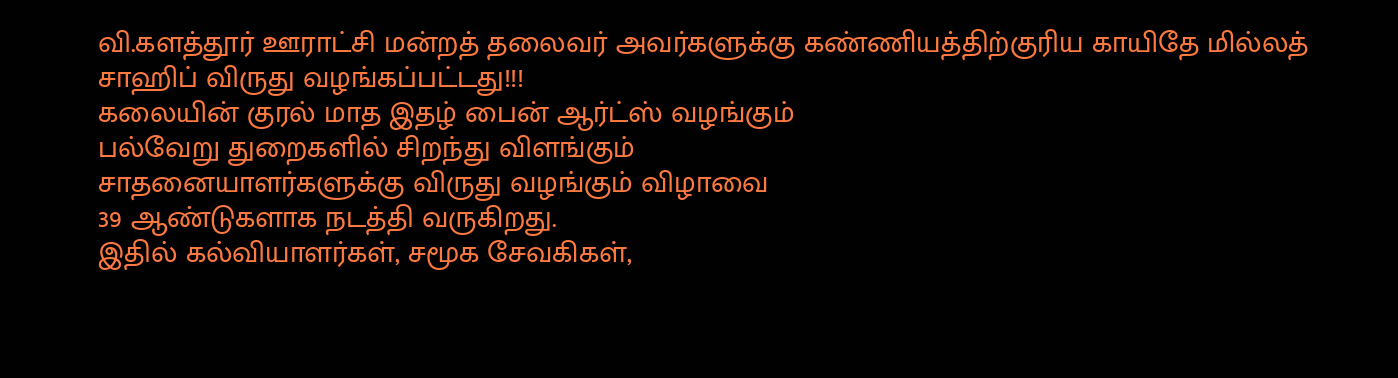வி.களத்தூர் ஊராட்சி மன்றத் தலைவர் அவர்களுக்கு கண்ணியத்திற்குரிய காயிதே மில்லத் சாஹிப் விருது வழங்கப்பட்டது!!!
கலையின் குரல் மாத இதழ் பைன் ஆர்ட்ஸ் வழங்கும்
பல்வேறு துறைகளில் சிறந்து விளங்கும்
சாதனையாளர்களுக்கு விருது வழங்கும் விழாவை
39 ஆண்டுகளாக நடத்தி வருகிறது.
இதில் கல்வியாளர்கள், சமூக சேவகிகள்,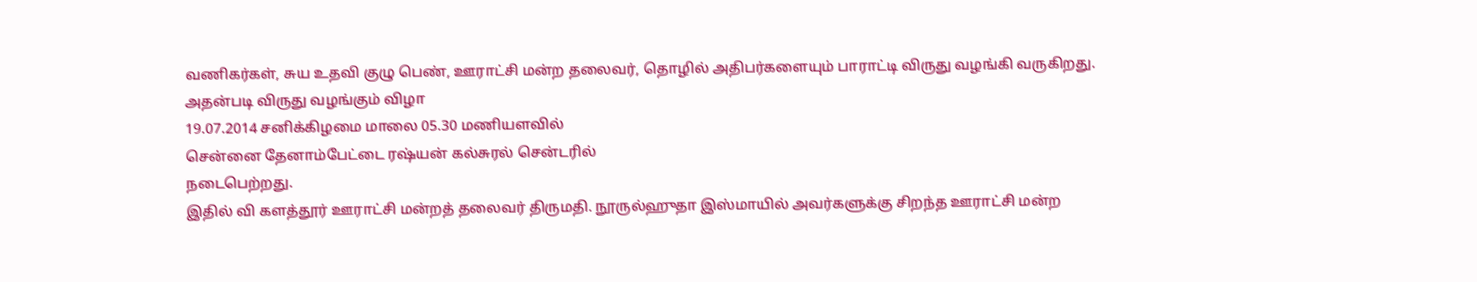வணிகர்கள், சுய உதவி குழு பெண், ஊராட்சி மன்ற தலைவர், தொழில் அதிபர்களையும் பாராட்டி விருது வழங்கி வருகிறது.
அதன்படி விருது வழங்கும் விழா
19.07.2014 சனிக்கிழமை மாலை 05.30 மணியளவில்
சென்னை தேனாம்பேட்டை ரஷ்யன் கல்சுரல் சென்டரில்
நடைபெற்றது.
இதில் வி களத்தூர் ஊராட்சி மன்றத் தலைவர் திருமதி. நூருல்ஹுதா இஸ்மாயில் அவர்களுக்கு சிறந்த ஊராட்சி மன்ற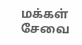மக்கள் சேவை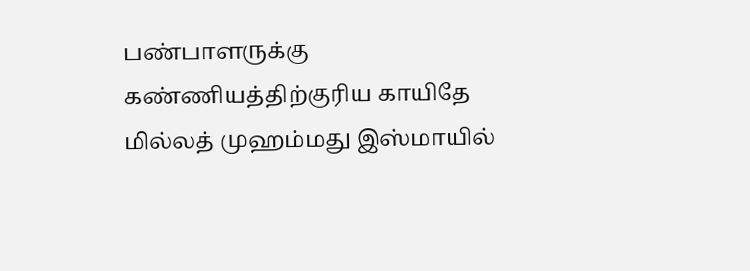பண்பாளருக்கு கண்ணியத்திற்குரிய காயிதே மில்லத் முஹம்மது இஸ்மாயில்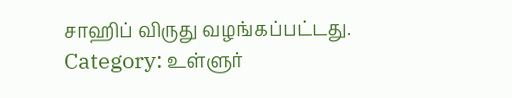சாஹிப் விருது வழங்கப்பட்டது.
Category: உள்ளுர்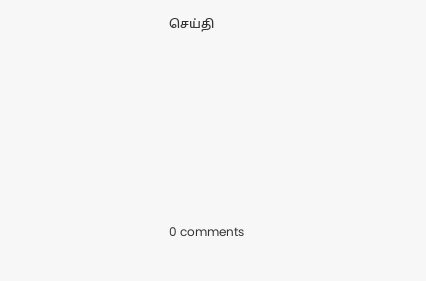செய்தி








0 comments